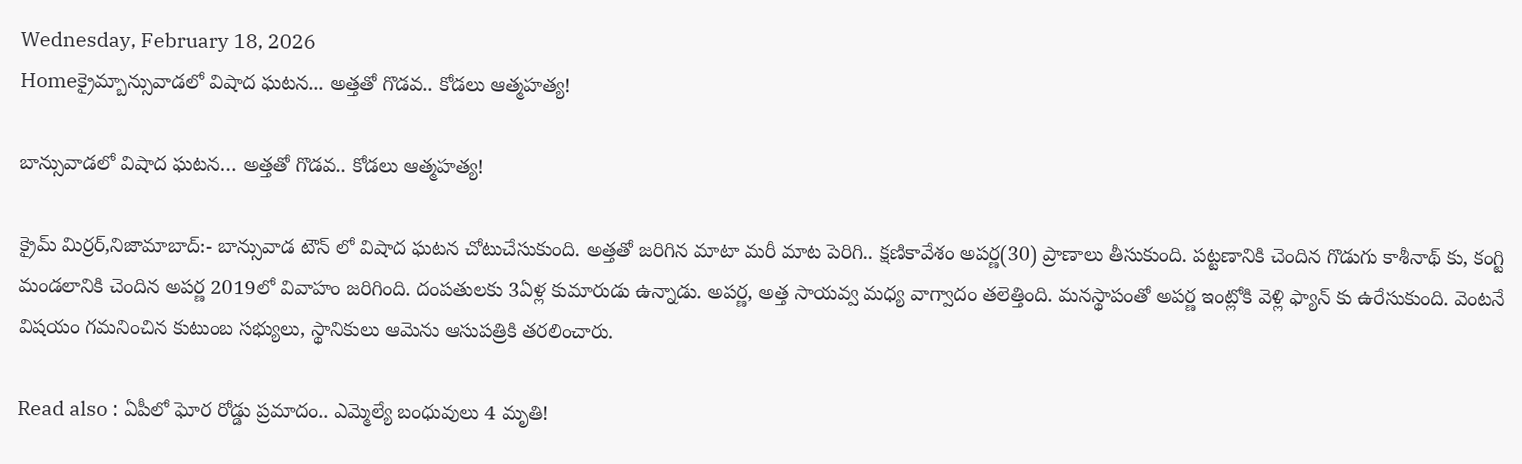Wednesday, February 18, 2026
Homeక్రైమ్బాన్సువాడలో విషాద ఘటన... అత్తతో గొడవ.. కోడలు ఆత్మహత్య!

బాన్సువాడలో విషాద ఘటన… అత్తతో గొడవ.. కోడలు ఆత్మహత్య!

క్రైమ్ మిర్రర్,నిజామాబాద్:- బాన్సువాడ టౌన్ లో విషాద ఘటన చోటుచేసుకుంది. అత్తతో జరిగిన మాటా మరీ మాట పెరిగి.. క్షణికావేశం అపర్ణ(30) ప్రాణాలు తీసుకుంది. పట్టణానికి చెందిన గొడుగు కాశీనాథ్ కు, కంగ్టి మండలానికి చెందిన అపర్ణ 2019లో వివాహం జరిగింది. దంపతులకు 3ఏళ్ల కుమారుడు ఉన్నాడు. అపర్ణ, అత్త సాయవ్వ మధ్య వాగ్వాదం తలెత్తింది. మనస్థాపంతో అపర్ణ ఇంట్లోకి వెళ్లి ఫ్యాన్ కు ఉరేసుకుంది. వెంటనే విషయం గమనించిన కుటుంబ సభ్యులు, స్థానికులు ఆమెను ఆసుపత్రికి తరలించారు.

Read also : ఏపీలో ఘోర రోడ్డు ప్రమాదం.. ఎమ్మెల్యే బంధువులు 4 మృతి!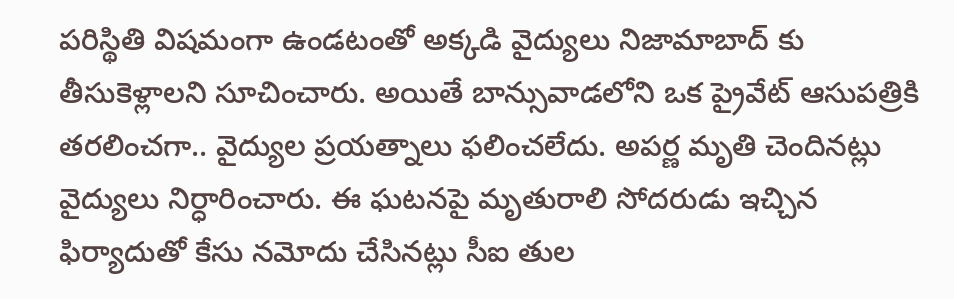పరిస్థితి విషమంగా ఉండటంతో అక్కడి వైద్యులు నిజామాబాద్ కు తీసుకెళ్లాలని సూచించారు. అయితే బాన్సువాడలోని ఒక ప్రైవేట్ ఆసుపత్రికి తరలించగా.. వైద్యుల ప్రయత్నాలు ఫలించలేదు. అపర్ణ మృతి చెందినట్లు వైద్యులు నిర్ధారించారు. ఈ ఘటనపై మృతురాలి సోదరుడు ఇచ్చిన ఫిర్యాదుతో కేసు నమోదు చేసినట్లు సీఐ తుల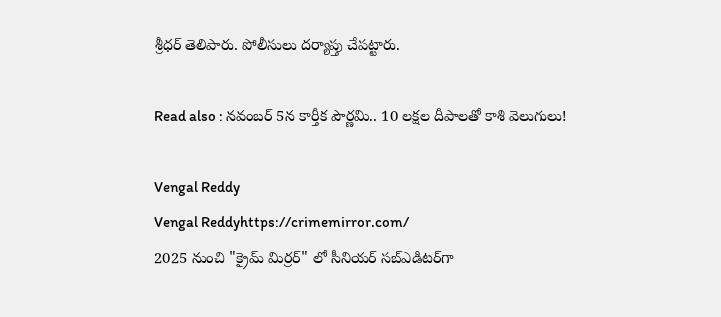శ్రీధర్ తెలిపారు. పోలీసులు దర్యాప్తు చేపట్టారు.

Read also : నవంబర్ 5న కార్తీక పౌర్ణమి.. 10 లక్షల దీపాలతో కాశి వెలుగులు!

Vengal Reddy
Vengal Reddyhttps://crimemirror.com/
2025 నుంచి "క్రైమ్ మిర్రర్" లో సీనియర్ సబ్‌ఎడిటర్‌గా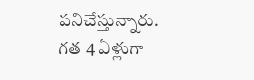పనిచేస్తున్నారు. గత 4 ఏళ్లుగా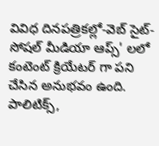వివిధ దినపత్రికల్లో-వెబ్ సైట్-సోషల్ మీడియా ఆప్స్' లలో కంటెంట్ క్రియేటర్ గా పని చేసిన అనుభవం ఉంది. పాలిటిక్స్‌,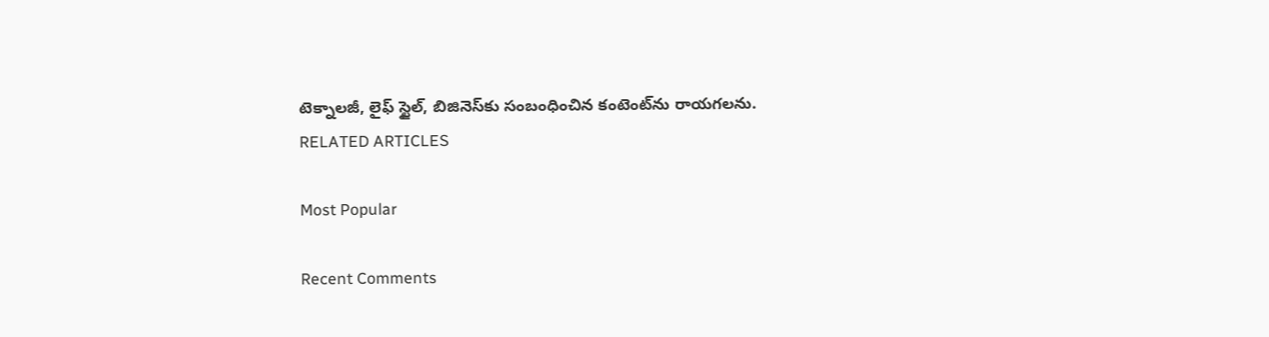టెక్నాలజీ, లైఫ్‌ స్టైల్‌, బిజినెస్‌కు సంబంధించిన కంటెంట్‌ను రాయగలను.
RELATED ARTICLES

Most Popular

Recent Comments